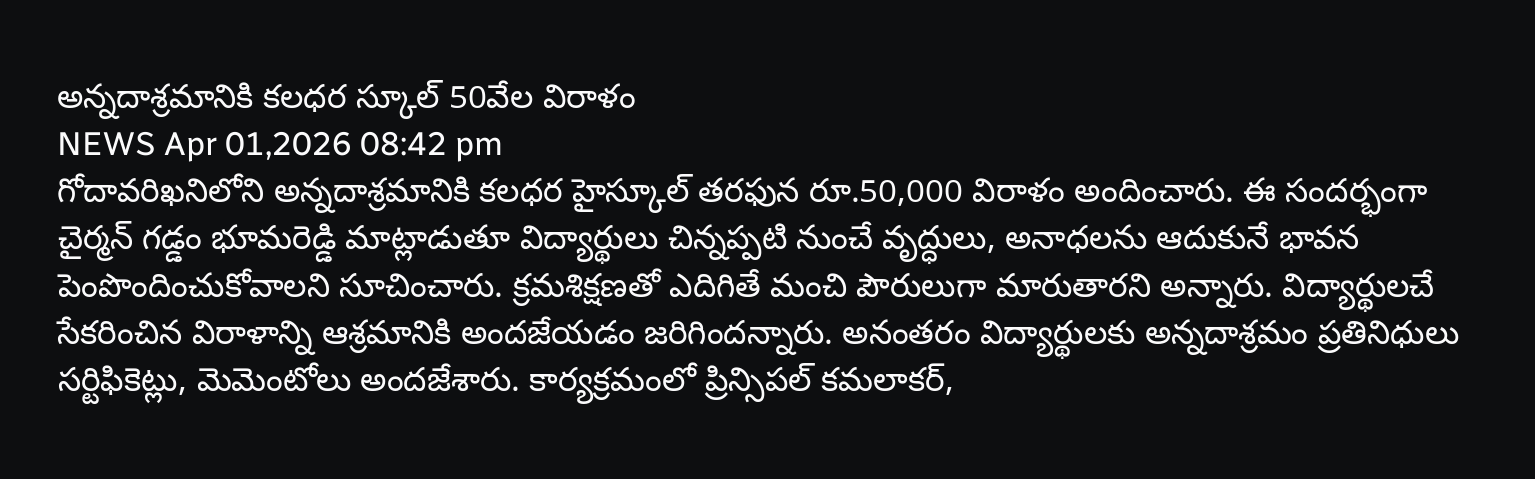అన్నదాశ్రమానికి కలధర స్కూల్ 50వేల విరాళం
NEWS Apr 01,2026 08:42 pm
గోదావరిఖనిలోని అన్నదాశ్రమానికి కలధర హైస్కూల్ తరఫున రూ.50,000 విరాళం అందించారు. ఈ సందర్భంగా చైర్మన్ గడ్డం భూమరెడ్డి మాట్లాడుతూ విద్యార్థులు చిన్నప్పటి నుంచే వృద్ధులు, అనాధలను ఆదుకునే భావన పెంపొందించుకోవాలని సూచించారు. క్రమశిక్షణతో ఎదిగితే మంచి పౌరులుగా మారుతారని అన్నారు. విద్యార్థులచే సేకరించిన విరాళాన్ని ఆశ్రమానికి అందజేయడం జరిగిందన్నారు. అనంతరం విద్యార్థులకు అన్నదాశ్రమం ప్రతినిధులు సర్టిఫికెట్లు, మెమెంటోలు అందజేశారు. కార్యక్రమంలో ప్రిన్సిపల్ కమలాకర్,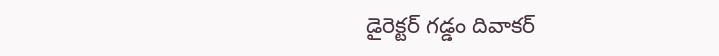డైరెక్టర్ గడ్డం దివాకర్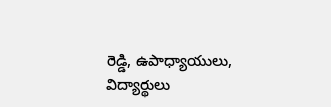రెడ్డి, ఉపాధ్యాయులు, విద్యార్థులు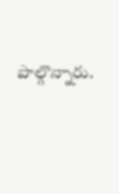పాల్గొన్నారు.